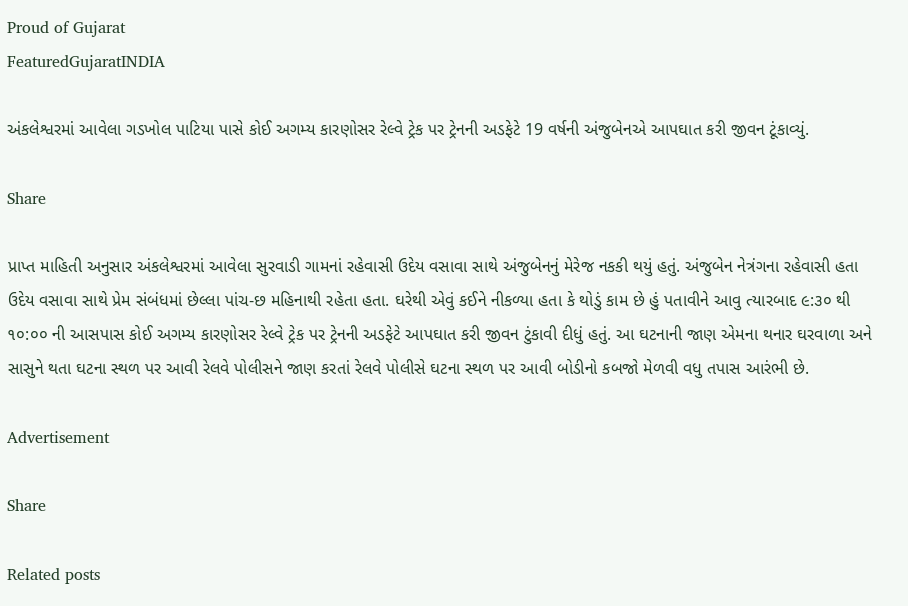Proud of Gujarat
FeaturedGujaratINDIA

અંકલેશ્વરમાં આવેલા ગડખોલ પાટિયા પાસે કોઈ અગમ્ય કારણોસર રેલ્વે ટ્રેક પર ટ્રેનની અડફેટે 19 વર્ષની અંજુબેનએ આપઘાત કરી જીવન ટૂંકાવ્યું.

Share

પ્રાપ્ત માહિતી અનુસાર અંકલેશ્વરમાં આવેલા સુરવાડી ગામનાં રહેવાસી ઉદેય વસાવા સાથે અંજુબેનનું મેરેજ નકકી થયું હતું. અંજુબેન નેત્રંગના રહેવાસી હતા ઉદેય વસાવા સાથે પ્રેમ સંબંધમાં છેલ્લા પાંચ-છ મહિનાથી રહેતા હતા. ઘરેથી એવું કઈને નીકળ્યા હતા કે થોડું કામ છે હું પતાવીને આવુ ત્યારબાદ ૯:૩૦ થી ૧૦:૦૦ ની આસપાસ કોઈ અગમ્ય કારણોસર રેલ્વે ટ્રેક પર ટ્રેનની અડફેટે આપઘાત કરી જીવન ટુંકાવી દીધું હતું. આ ઘટનાની જાણ એમના થનાર ઘરવાળા અને સાસુને થતા ઘટના સ્થળ પર આવી રેલવે પોલીસને જાણ કરતાં રેલવે પોલીસે ઘટના સ્થળ પર આવી બોડીનો કબજો મેળવી વધુ તપાસ આરંભી છે.

Advertisement

Share

Related posts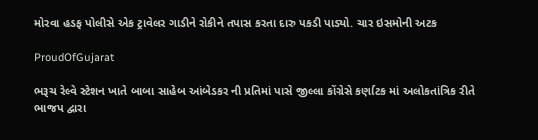મોરવા હડફ પોલીસે એક ટ્રાવેલર ગાડીને રોકીને તપાસ કરતા દારુ પકડી પાડ્યો. ચાર ઇસમોની અટક

ProudOfGujarat

ભરૂચ રેલ્વે સ્ટેશન ખાતે બાબા સાહેબ આંબેડકર ની પ્રતિમાં પાસે જીલ્લા કોંગ્રેસે કર્ણાટક માં અલોકતાંત્રિક રીતે ભાજપ દ્વારા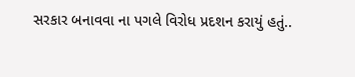સરકાર બનાવવા ના પગલે વિરોધ પ્રદશન કરાયું હતું..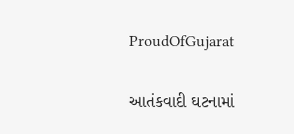ProudOfGujarat

આતંકવાદી ઘટનામાં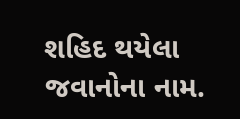શહિદ થયેલા જવાનોના નામ.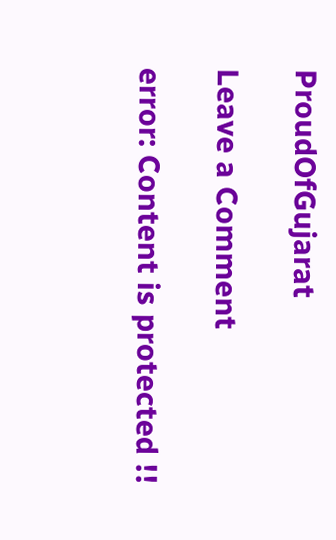ProudOfGujarat

Leave a Comment

error: Content is protected !!